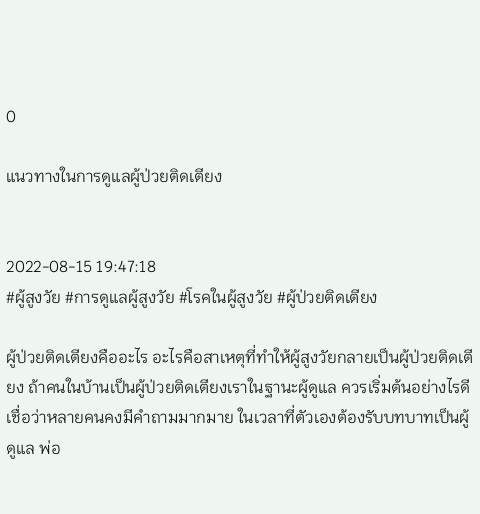0

แนวทางในการดูแลผู้ป่วยติดเตียง


2022-08-15 19:47:18
#ผู้สูงวัย #การดูแลผู้สูงวัย #โรคในผู้สูงวัย #ผู้ป่วยติดเตียง

ผู้ป่วยติดเตียงคืออะไร อะไรคือสาเหตุที่ทำให้ผู้สูงวัยกลายเป็นผู้ป่วยติดเตียง ถ้าคนในบ้านเป็นผู้ป่วยติดเตียงเราในฐานะผู้ดูแล ควรเริ่มต้นอย่างไรดี เชื่อว่าหลายคนคงมีคำถามมากมาย ในเวลาที่ตัวเองต้องรับบทบาทเป็นผู้ดูแล พ่อ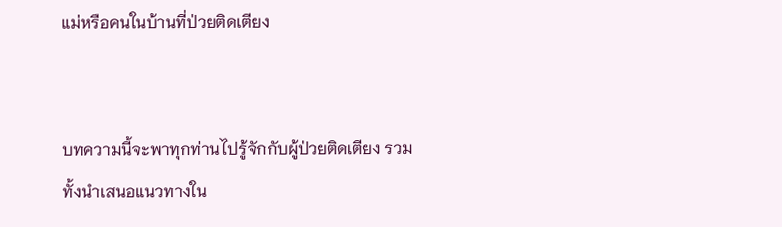แม่หรือคนในบ้านที่ป่วยติดเตียง


บทความนี้จะพาทุกท่านไปรู้จักกับผู้ป่วยติดเตียง รวมทั้งนำเสนอแนวทางใน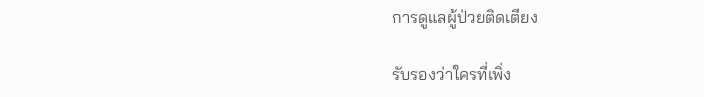การดูแลผู้ป่วยติดเตียง

รับรองว่าใครที่เพิ่ง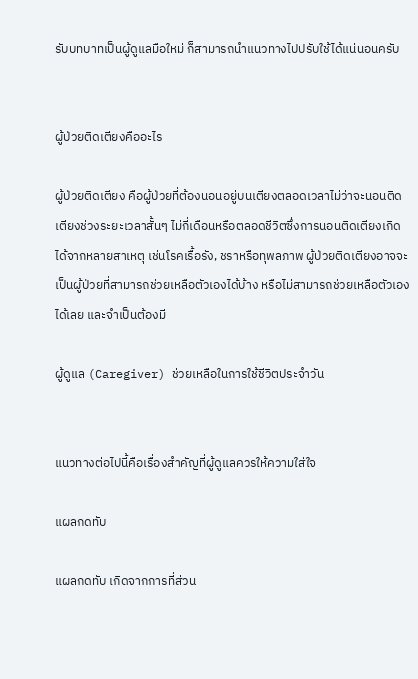รับบทบาทเป็นผู้ดูแลมือใหม่ ก็สามารถนำแนวทางไปปรับใช้ได้แน่นอนครับ


ผู้ป่วยติดเตียงคืออะไร

ผู้ป่วยติดเตียง คือผู้ป่วยที่ต้องนอนอยู่บนเตียงตลอดเวลาไม่ว่าจะนอนติดเตียงช่วงระยะเวลาสั้นๆ ไม่กี่เดือนหรือตลอดชีวิตซึ่งการนอนติดเตียงเกิดได้จากหลายสาเหตุ เช่นโรคเรื้อรัง, ชราหรือทุพลภาพ ผู้ป่วยติดเตียงอาจจะเป็นผู้ป่วยที่สามารถช่วยเหลือตัวเองได้บ้าง หรือไม่สามารถช่วยเหลือตัวเองได้เลย และจำเป็นต้องมี

ผู้ดูแล (Caregiver) ช่วยเหลือในการใช้ชีวิตประจำวัน


แนวทางต่อไปนี้คือเรื่องสำคัญที่ผู้ดูแลควรให้ความใส่ใจ

แผลกดทับ

แผลกดทับ เกิดจากการที่ส่วน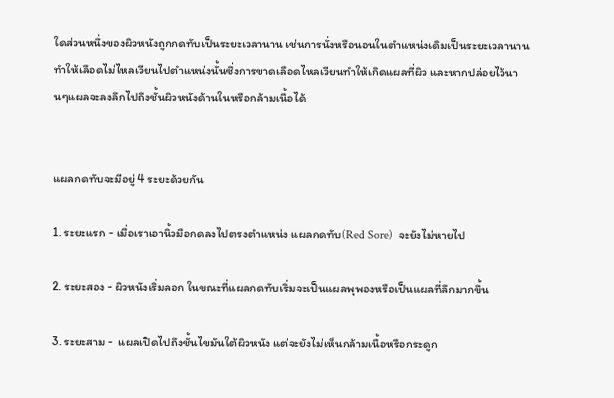ใดส่วนหนึ่งของผิวหนังถูกกดทับเป็นระยะเวลานาน เช่นการนั่งหรือนอนในตำแหน่งเดิมเป็นระยะเวลานาน ทำให้เลือดไม่ไหลเวียนไปตำแหน่งนั้นซึ่งการขาดเลือดไหลเวียนทำให้เกิดแผลที่ผิว และหากปล่อยไว้นานๆแผลจะลงลึกไปถึงชั้นผิวหนังด้านในหรือกล้ามเนื้อได้


แผลกดทับจะมีอยู่ 4 ระยะด้วยกัน

1. ระยะแรก - เมื่อเราเอานิ้วมือกดลงไปตรงตำแหน่ง แผลกดทับ(Red Sore)  จะยังไม่หายไป

2. ระยะสอง - ผิวหนังเริ่มลอก ในขณะที่แผลกดทับเริ่มจะเป็นแผลพุพองหรือเป็นแผลที่ลึกมากขึ้น

3. ระยะสาม -  แผลเปิดไปถึงชั้นไขมันใต้ผิวหนัง แต่จะยังไม่เห็นกล้ามเนื้อหรือกระดูก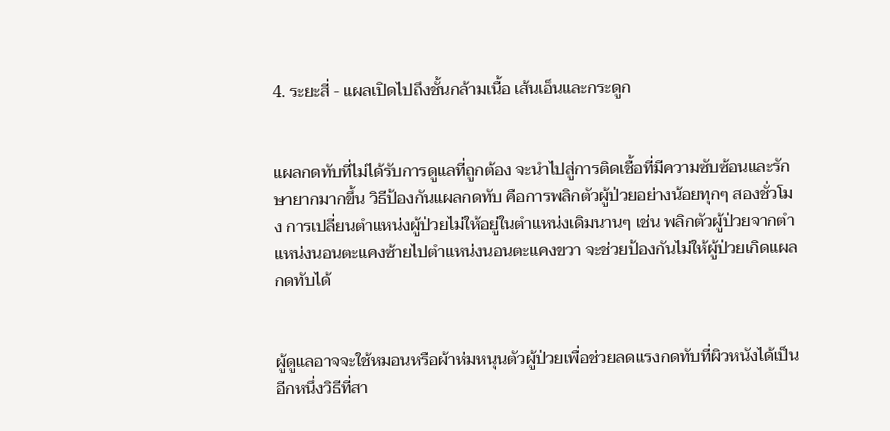4. ระยะสี่ - แผลเปิดไปถึงชั้นกล้ามเนื้อ เส้นเอ็นและกระดูก


แผลกดทับที่ไม่ได้รับการดูแลที่ถูกต้อง จะนำไปสู่การติดเชื้อที่มีความซับซ้อนและรักษายากมากขึ้น วิธีป้องกันแผลกดทับ คือการพลิกตัวผู้ป่วยอย่างน้อยทุกๆ สองชั่วโมง การเปลี่ยนตำแหน่งผู้ป่วยไม่ให้อยู่ในตำแหน่งเดิมนานๆ เช่น พลิกตัวผู้ป่วยจากตำแหน่งนอนตะแคงซ้ายไปตำแหน่งนอนตะแคงขวา จะช่วยป้องกันไม่ให้ผู้ป่วยเกิดแผลกดทับได้


ผู้ดูแลอาจจะใช้หมอนหรือผ้าห่มหนุนตัวผู้ป่วยเพื่อช่วยลดแรงกดทับที่ผิวหนังได้เป็นอีกหนึ่งวิธีที่สา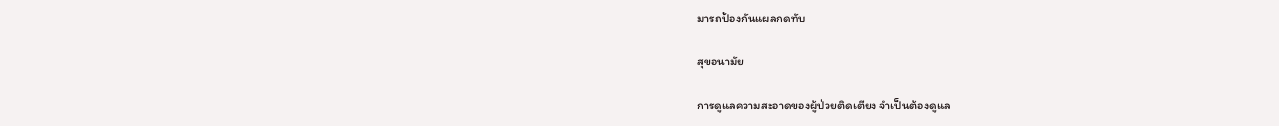มารถป้องกันแผลกดทับ

สุขอนามัย

การดูแลความสะอาดของผู้ป่วยติดเตียง จำเป็นต้องดูแล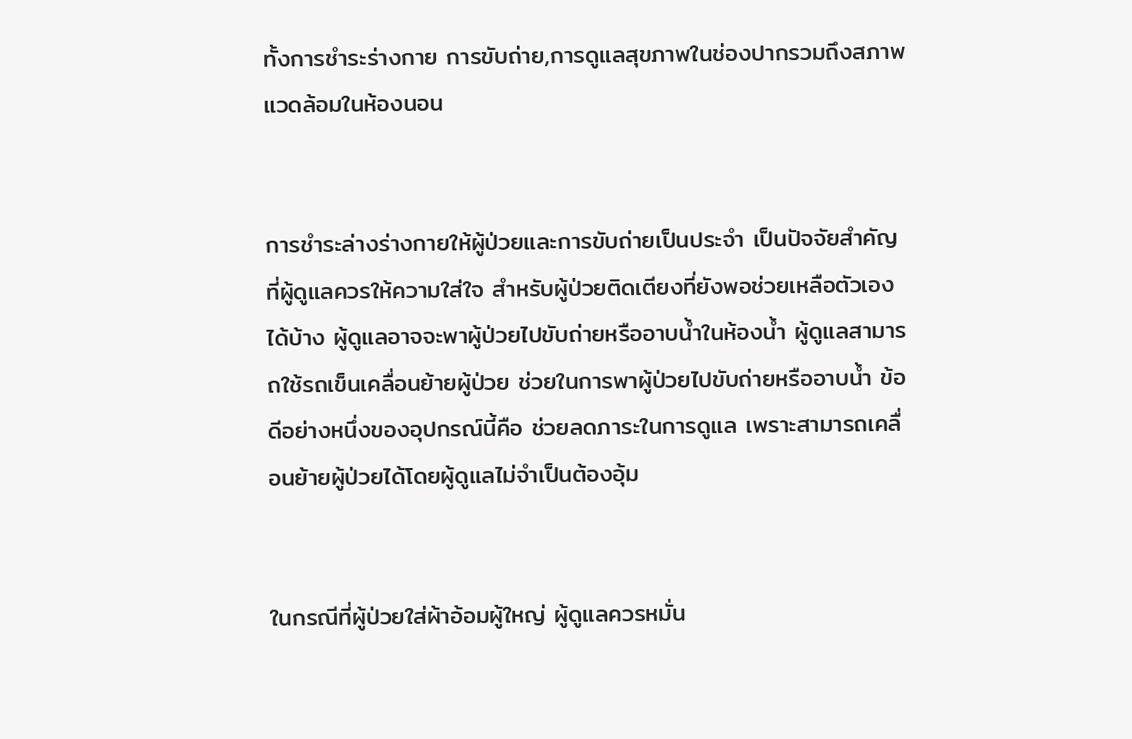ทั้งการชำระร่างกาย การขับถ่าย,การดูแลสุขภาพในช่องปากรวมถึงสภาพแวดล้อมในห้องนอน


การชำระล่างร่างกายให้ผู้ป่วยและการขับถ่ายเป็นประจำ เป็นปัจจัยสำคัญที่ผู้ดูแลควรให้ความใส่ใจ สำหรับผู้ป่วยติดเตียงที่ยังพอช่วยเหลือตัวเองได้บ้าง ผู้ดูแลอาจจะพาผู้ป่วยไปขับถ่ายหรืออาบน้ำในห้องน้ำ ผู้ดูแลสามารถใช้รถเข็นเคลื่อนย้ายผู้ป่วย ช่วยในการพาผู้ป่วยไปขับถ่ายหรืออาบน้ำ ข้อดีอย่างหนึ่งของอุปกรณ์นี้คือ ช่วยลดภาระในการดูแล เพราะสามารถเคลื่อนย้ายผู้ป่วยได้โดยผู้ดูแลไม่จำเป็นต้องอุ้ม


ในกรณีที่ผู้ป่วยใส่ผ้าอ้อมผู้ใหญ่ ผู้ดูแลควรหมั่น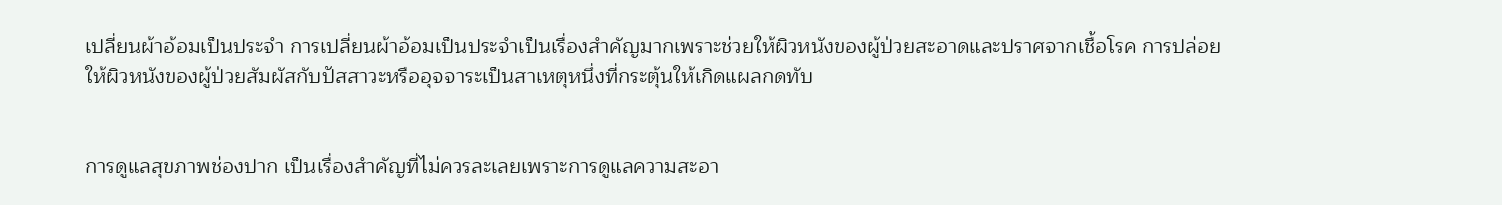เปลี่ยนผ้าอ้อมเป็นประจำ การเปลี่ยนผ้าอ้อมเป็นประจำเป็นเรื่องสำคัญมากเพราะช่วยให้ผิวหนังของผู้ป่วยสะอาดและปราศจากเชื้อโรค การปล่อยให้ผิวหนังของผู้ป่วยสัมผัสกับปัสสาวะหรืออุจจาระเป็นสาเหตุหนึ่งที่กระตุ้นให้เกิดแผลกดทับ


การดูแลสุขภาพช่องปาก เป็นเรื่องสำคัญที่ไม่ควรละเลยเพราะการดูแลความสะอา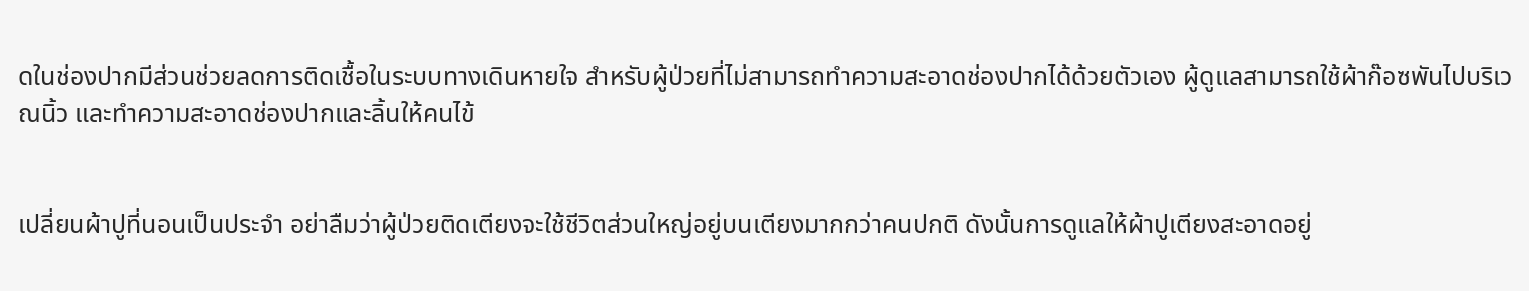ดในช่องปากมีส่วนช่วยลดการติดเชื้อในระบบทางเดินหายใจ สำหรับผู้ป่วยที่ไม่สามารถทำความสะอาดช่องปากได้ด้วยตัวเอง ผู้ดูแลสามารถใช้ผ้าก๊อซพันไปบริเวณนิ้ว และทำความสะอาดช่องปากและลิ้นให้คนไข้


เปลี่ยนผ้าปูที่นอนเป็นประจำ อย่าลืมว่าผู้ป่วยติดเตียงจะใช้ชีวิตส่วนใหญ่อยู่บนเตียงมากกว่าคนปกติ ดังนั้นการดูแลให้ผ้าปูเตียงสะอาดอยู่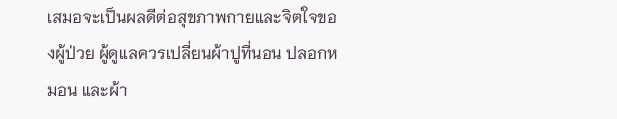เสมอจะเป็นผลดีต่อสุขภาพกายและจิตใจของผู้ป่วย ผู้ดูแลควรเปลี่ยนผ้าปูที่นอน ปลอกหมอน และผ้า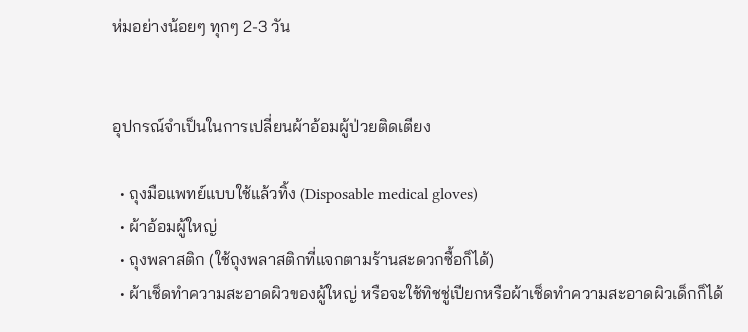ห่มอย่างน้อยๆ ทุกๆ 2-3 วัน


อุปกรณ์จำเป็นในการเปลี่ยนผ้าอ้อมผู้ป่วยติดเตียง

  • ถุงมือแพทย์แบบใช้แล้วทิ้ง (Disposable medical gloves)
  • ผ้าอ้อมผู้ใหญ่
  • ถุงพลาสติก (ใช้ถุงพลาสติกที่แจกตามร้านสะดวกซื้อก็ได้)
  • ผ้าเช็ดทำความสะอาดผิวของผู้ใหญ่ หรือจะใช้ทิชชู่เปียกหรือผ้าเช็ดทำความสะอาดผิวเด็กก็ได้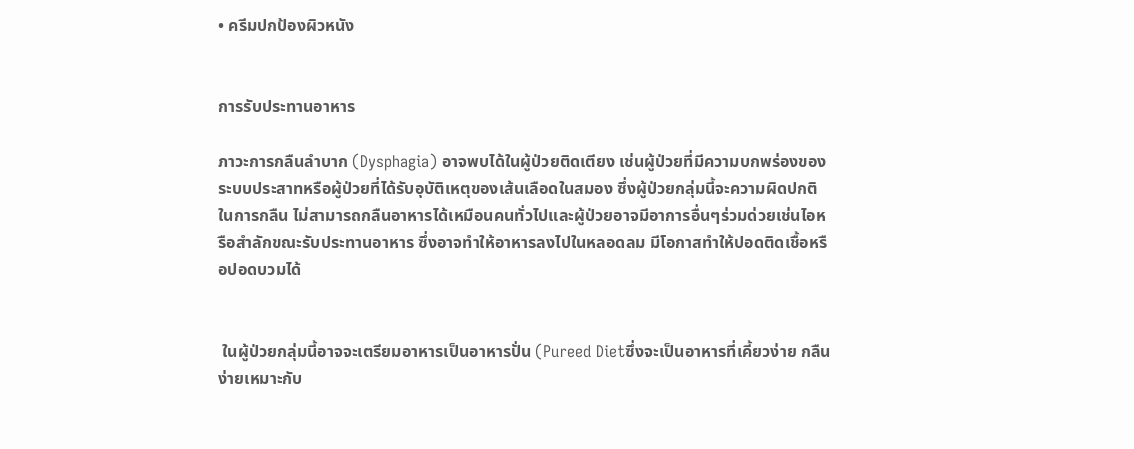• ครีมปกป้องผิวหนัง


การรับประทานอาหาร

ภาวะการกลืนลำบาก (Dysphagia) อาจพบได้ในผู้ป่วยติดเตียง เช่นผู้ป่วยที่มีความบกพร่องของระบบประสาทหรือผู้ป่วยที่ได้รับอุบัติเหตุของเส้นเลือดในสมอง ซึ่งผู้ป่วยกลุ่มนี้จะความผิดปกติในการกลืน ไม่สามารถกลืนอาหารได้เหมือนคนทั่วไปและผู้ป่วยอาจมีอาการอื่นๆร่วมด่วยเช่นไอหรือสำลักขณะรับประทานอาหาร ซึ่งอาจทำให้อาหารลงไปในหลอดลม มีโอกาสทำให้ปอดติดเชื้อหรือปอดบวมได้


 ในผู้ป่วยกลุ่มนี้อาจจะเตรียมอาหารเป็นอาหารปั่น (Pureed Dietซึ่งจะเป็นอาหารที่เคี้ยวง่าย กลืนง่ายเหมาะกับ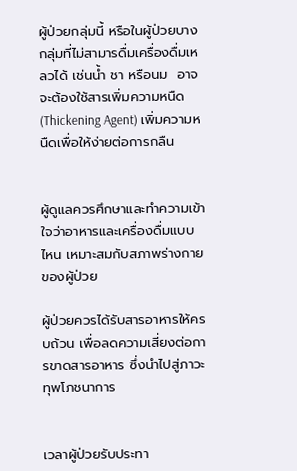ผู้ป่วยกลุ่มนี้ หรือในผู้ป่วยบางกลุ่มที่ไม่สามารดื่มเครื่องดื่มเหลวได้ เช่นน้ำ ชา หรือนม  อาจจะต้องใช้สารเพิ่มความหนืด (Thickening Agent) เพิ่มความหนืดเพื่อให้ง่ายต่อการกลืน


ผู้ดูแลควรศึกษาและทำความเข้าใจว่าอาหารและเครื่องดื่มแบบไหน เหมาะสมกับสภาพร่างกายของผู้ป่วย

ผู้ป่วยควรได้รับสารอาหารให้ครบถ้วน เพื่อลดความเสี่ยงต่อการขาดสารอาหาร ซึ่งนำไปสู่ภาวะทุพโภชนาการ


เวลาผู้ป่วยรับประทา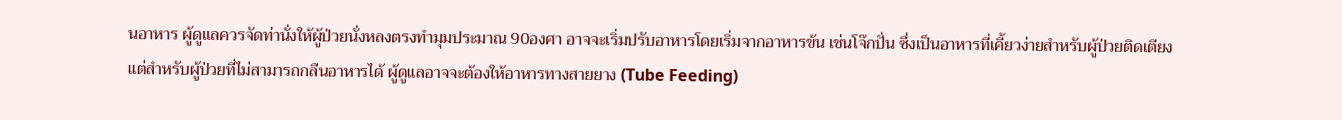นอาหาร ผู้ดูแลควรจัดท่านั่งให้ผู้ป่วยนั่งหลงตรงทำมุมประมาณ 90องศา อาจจะเริ่มปรับอาหารโดยเริ่มจากอาหารข้น เช่นโจ๊กปั่น ซึ่งเป็นอาหารที่เคี้ยวง่ายสำหรับผู้ป่วยติดเตียง แต่สำหรับผู้ป่วยที่ไม่สามารถกลืนอาหารได้ ผู้ดูแลอาจจะต้องให้อาหารทางสายยาง (Tube Feeding)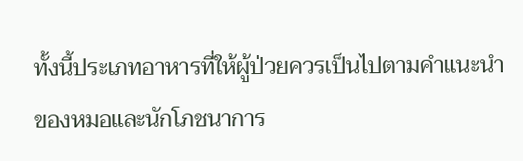ทั้งนี้ประเภทอาหารที่ให้ผู้ป่วยควรเป็นไปตามคำแนะนำของหมอและนักโภชนาการ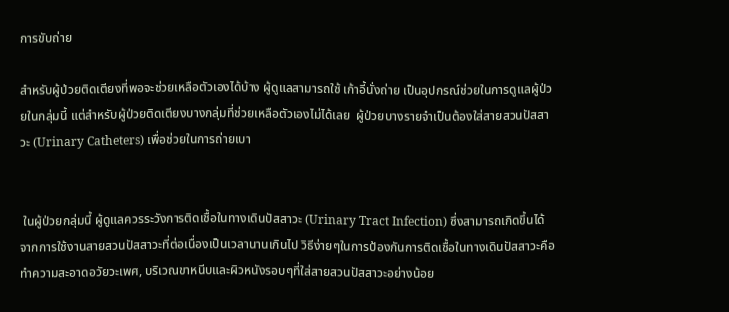การขับถ่าย

สำหรับผู้ป่วยติดเตียงที่พอจะช่วยเหลือตัวเองได้บ้าง ผู้ดูแลสามารถใช้ เก้าอี้นั่งถ่าย เป็นอุปกรณ์ช่วยในการดูแลผู้ป่วยในกลุ่มนี้ แต่สำหรับผู้ป่วยติดเตียงบางกลุ่มที่ช่วยเหลือตัวเองไม่ได้เลย  ผู้ป่วยบางรายจำเป็นต้องใส่สายสวนปัสสาวะ (Urinary Catheters) เพื่อช่วยในการถ่ายเบา


 ในผู้ป่วยกลุ่มนี้ ผู้ดูแลควรระวังการติดเชื้อในทางเดินปัสสาวะ (Urinary Tract Infection) ซึ่งสามารถเกิดขึ้นได้จากการใช้งานสายสวนปัสสาวะที่ต่อเนื่องเป็นเวลานานเกินไป วิธีง่ายๆในการป้องกันการติดเชื้อในทางเดินปัสสาวะคือ ทำความสะอาดอวัยวะเพศ, บริเวณขาหนีบและผิวหนังรอบๆที่ใส่สายสวนปัสสาวะอย่างน้อย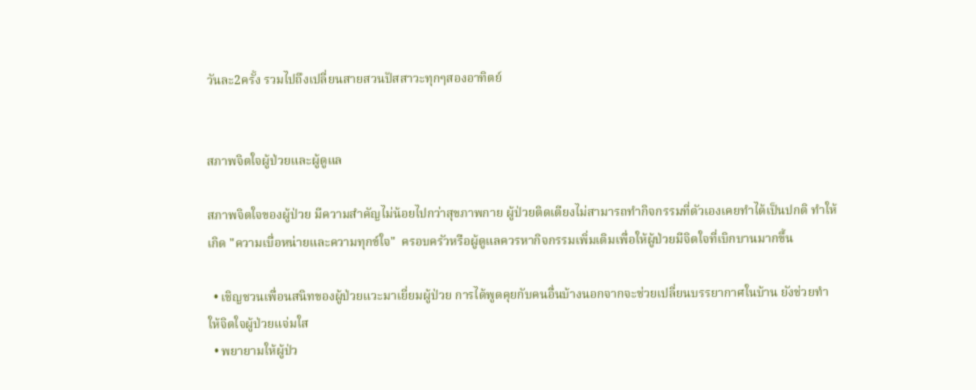วันละ2ครั้ง รวมไปถึงเปลี่ยนสายสวนปัสสาวะทุกๆสองอาทิตย์


สภาพจิตใจผู้ป่วยและผู้ดูแล

สภาพจิตใจของผู้ป่วย มีความสำคัญไม่น้อยไปกว่าสุขภาพกาย ผู้ป่วยติดเตียงไม่สามารถทำกิจกรรมที่ตัวเองเคยทำได้เป็นปกติ ทำให้เกิด "ความเบื่อหน่ายและความทุกข์ใจ"  ครอบครัวหรือผู้ดูแลควรหากิจกรรมเพิ่มเติมเพื่อให้ผู้ป่วยมีจิตใจที่เบิกบานมากขึ้น

  • เชิญชวนเพื่อนสนิทของผู้ป่วยแวะมาเยี่ยมผู้ป่วย การได้พูดคุยกับคนอื่นบ้างนอกจากจะช่วยเปลี่ยนบรรยากาศในบ้าน ยังช่วยทำให้จิตใจผู้ป่วยแจ่มใส
  • พยายามให้ผู้ป่ว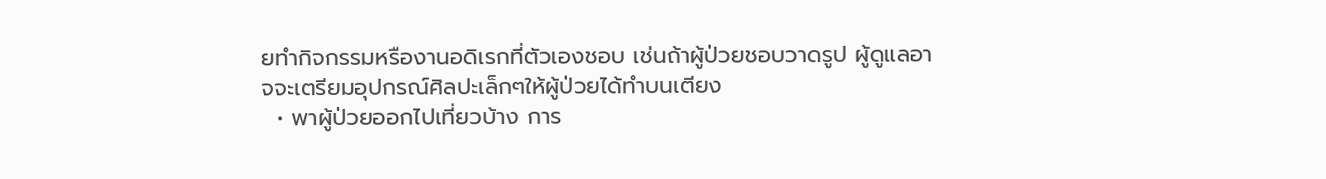ยทำกิจกรรมหรืองานอดิเรกที่ตัวเองชอบ เช่นถ้าผู้ป่วยชอบวาดรูป ผู้ดูแลอาจจะเตรียมอุปกรณ์ศิลปะเล็กๆให้ผู้ป่วยได้ทำบนเตียง
  • พาผู้ป่วยออกไปเที่ยวบ้าง การ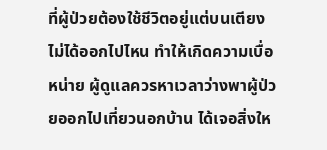ที่ผู้ป่วยต้องใช้ชีวิตอยู่แต่บนเตียงไม่ได้ออกไปไหน ทำให้เกิดความเบื่อหน่าย ผู้ดูแลควรหาเวลาว่างพาผู้ป่วยออกไปเที่ยวนอกบ้าน ได้เจอสิ่งให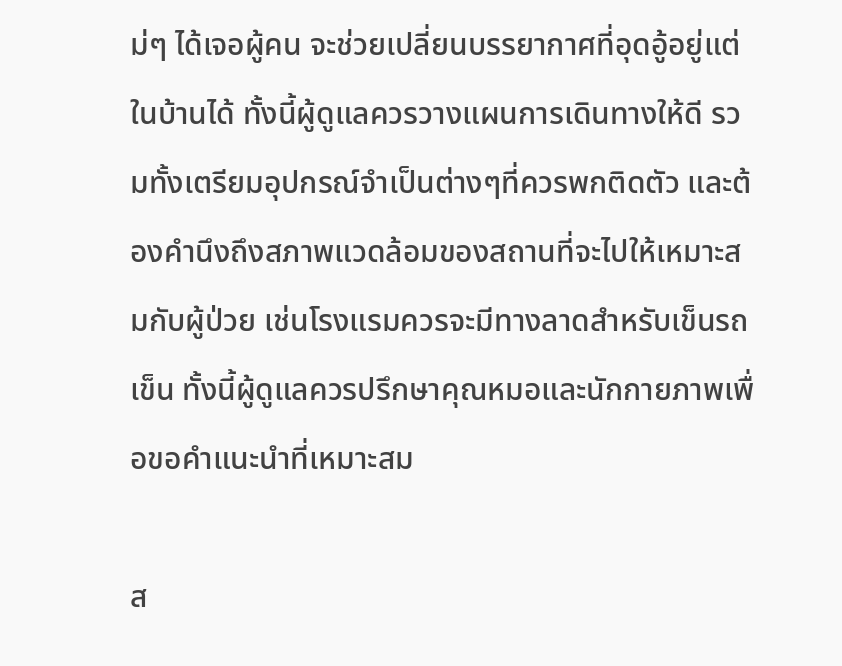ม่ๆ ได้เจอผู้คน จะช่วยเปลี่ยนบรรยากาศที่อุดอู้อยู่แต่ในบ้านได้ ทั้งนี้ผู้ดูแลควรวางแผนการเดินทางให้ดี รวมทั้งเตรียมอุปกรณ์จำเป็นต่างๆที่ควรพกติดตัว และต้องคำนึงถึงสภาพแวดล้อมของสถานที่จะไปให้เหมาะสมกับผู้ป่วย เช่นโรงแรมควรจะมีทางลาดสำหรับเข็นรถเข็น ทั้งนี้ผู้ดูแลควรปรึกษาคุณหมอและนักกายภาพเพื่อขอคำแนะนำที่เหมาะสม

ส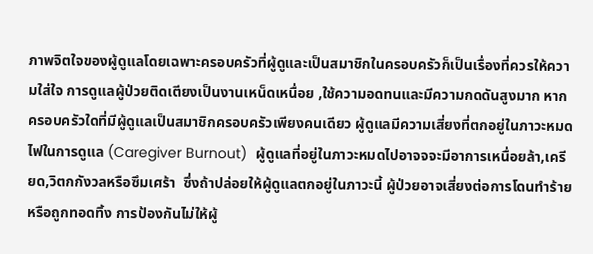ภาพจิตใจของผู้ดูแลโดยเฉพาะครอบครัวที่ผู้ดูและเป็นสมาชิกในครอบครัวก็เป็นเรื่องที่ควรให้ความใส่ใจ การดูแลผู้ป่วยติดเตียงเป็นงานเหน็ดเหนื่อย ,ใช้ความอดทนและมีความกดดันสูงมาก หากครอบครัวใดที่มีผู้ดูแลเป็นสมาชิกครอบครัวเพียงคนเดียว ผู้ดูแลมีความเสี่ยงที่ตกอยู่ในภาวะหมดไฟในการดูแล (Caregiver Burnout)  ผู้ดูแลที่อยู่ในภาวะหมดไปอาจจจะมีอาการเหนื่อยล้า,เครียด,วิตกกังวลหรือซึมเศร้า  ซึ่งถ้าปล่อยให้ผู้ดูแลตกอยู่ในภาวะนี้ ผู้ป่วยอาจเสี่ยงต่อการโดนทำร้ายหรือถูกทอดทิ้ง การป้องกันไม่ให้ผู้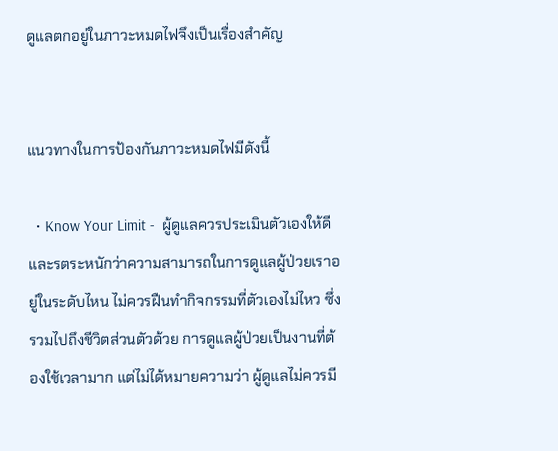ดูแลตกอยู่ในภาวะหมดไฟจึงเป็นเรื่องสำคัญ


แนวทางในการป้องกันภาวะหมดไฟมีดังนี้

  • Know Your Limit -  ผู้ดูแลควรประเมินตัวเองให้ดีและรตระหนักว่าความสามารถในการดูแลผู้ป่วยเราอยู่ในระดับไหน ไม่ควรฝืนทำกิจกรรมที่ตัวเองไม่ไหว ซึ่งรวมไปถึงชีวิตส่วนตัวด้วย การดูแลผู้ป่วยเป็นงานที่ต้องใช้เวลามาก แต่ไม่ได้หมายความว่า ผู้ดูแลไม่ควรมี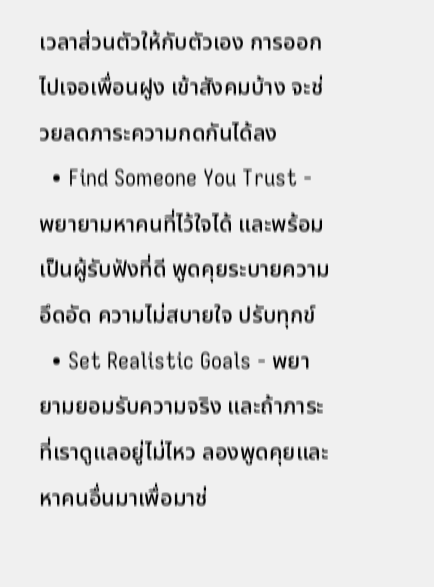เวลาส่วนตัวให้กับตัวเอง การออกไปเจอเพื่อนฝูง เข้าสังคมบ้าง จะช่วยลดภาระความกดกันได้ลง
  • Find Someone You Trust - พยายามหาคนที่ไว้ใจได้ และพร้อมเป็นผู้รับฟังที่ดี พูดคุยระบายความอึดอัด ความไม่สบายใจ ปรับทุกข์
  • Set Realistic Goals - พยายามยอมรับความจริง และถ้าภาระที่เราดูแลอยู่ไม่ไหว ลองพูดคุยและหาคนอื่นมาเพื่อมาช่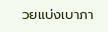วยแบ่งเบาภา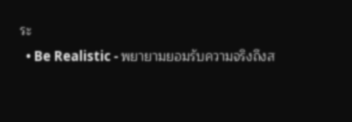ระ
  • Be Realistic - พยายามยอมรับความจริงถึงส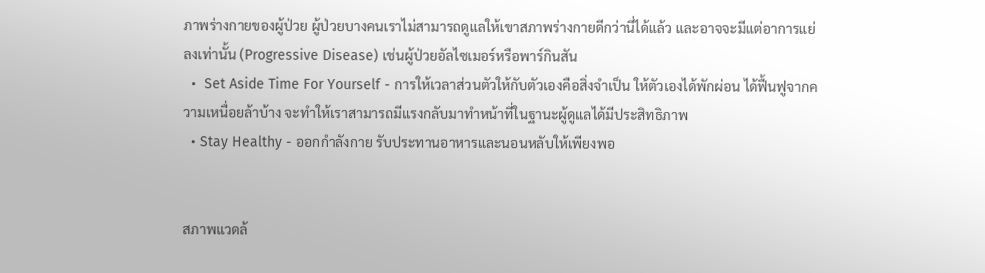ภาพร่างกายของผู้ป่วย ผู้ป่วยบางคนเราไม่สามารถดูแลให้เขาสภาพร่างกายดีกว่านี่ได้แล้ว และอาจจะมีแต่อาการแย่ลงเท่านั้น (Progressive Disease) เช่นผู้ป่วยอัลไซเมอร์หรือพาร์กินสัน
  •  Set Aside Time For Yourself - การให้เวลาส่วนตัวให้กับตัวเองคือสิ่งจำเป็น ให้ตัวเองได้พักผ่อน ได้ฟื้นฟูจากความเหนื่อยล้าบ้าง จะทำให้เราสามารถมีแรงกลับมาทำหน้าที่ในฐานะผู้ดูแลได้มีประสิทธิภาพ
  • Stay Healthy - ออกกำลังกาย รับประทานอาหารและนอนหลับให้เพียงพอ


สภาพแวดล้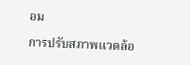อม

การปรับสภาพแวดล้อ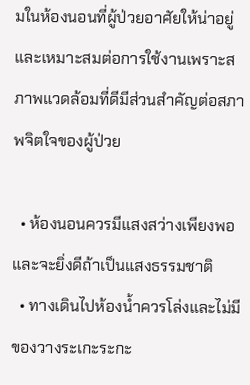มในห้องนอนที่ผู้ป่วยอาศัยให้น่าอยู่และเหมาะสมต่อการใช้งานเพราะสภาพแวดล้อมที่ดีมีส่วนสำคัญต่อสภาพจิตใจของผู้ป่วย

  • ห้องนอนควรมีแสงสว่างเพียงพอและจะยิ่งดีถ้าเป็นแสงธรรมชาติ
  • ทางเดินไปห้องน้ำควรโล่งและไม่มีของวางระเกะระกะ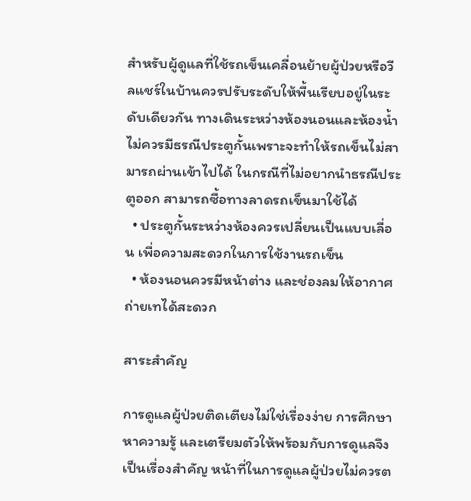สำหรับผู้ดูแลที่ใช้รถเข็นเคลื่อนย้ายผู้ป่วยหรือวีลแชร์ในบ้านควรปรับระดับให้พื้นเรียบอยู่ในระดับเดียวกัน ทางเดินระหว่างห้องนอนและห้องน้ำไม่ควรมีธรณีประตูกั้นเพราะจะทำให้รถเข็นไม่สามารถผ่านเข้าไปได้ ในกรณีที่ไม่อยากนำธรณีประตูออก สามารถซื้อทางลาดรถเข็นมาใช้ได้
  • ประตูกั้นระหว่างห้องควรเปลี่ยนเป็นแบบเลื่อน เพื่อความสะดวกในการใช้งานรถเข็น
  • ห้องนอนควรมีหน้าต่าง และช่องลมให้อากาศถ่ายเทได้สะดวก

สาระสำคัญ

การดูแลผู้ป่วยติดเตียงไม่ใช่เรื่องง่าย การศึกษา หาความรู้ และเตรียมตัวให้พร้อมกับการดูแลจึงเป็นเรื่องสำคัญ หน้าที่ในการดูแลผู้ป่วยไม่ควรต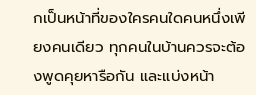กเป็นหน้าที่ของใครคนใดคนหนึ่งเพียงคนเดียว ทุกคนในบ้านควรจะต้องพูดคุยหารือกัน และแบ่งหน้า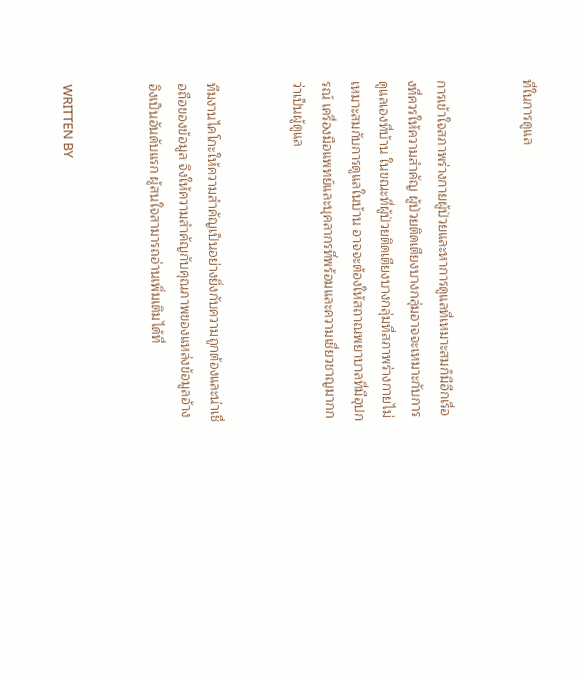ที่ในการดูแล


การเข้าใจสภาพร่างกายผู้ป่วยและหาการดูแลที่เหมาะสมก็มีอีกเรื่องที่ควรให้ความสำคัญ ผู้ป่วยติดเตียงบางกลุ่มอาจจะเหมาะกับการดูแลเองที่บ้าน ในขณะที่ผู้ป่วยติดเตียงบางกลุ่มที่สภาพร่างกายไม่เหมาะสมกับการดูแลในบ้าน อาจจะต้องให้สถาณพยาบาลที่มีอุปกรณ์ เครื่องมือแพทย์และบุคลากรที่พร้อมและความเชี่ยวชาญมากกว่าเป็นผู้ดูแล


ทีมงานไคโกะให้ความสำคัญเป็นอย่างยิ่งกับความถูกต้องและน่าเชื่อถือของข้อมูล จึงให้ความสำคัญกับคุณภาพของแหล่งข้อมูลอ้างอิงเป็นอันดับแรก ผู้สนใจสามารถอ่านเพิ่มเติมได้ที่


WRITTEN BY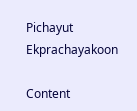Pichayut Ekprachayakoon

Content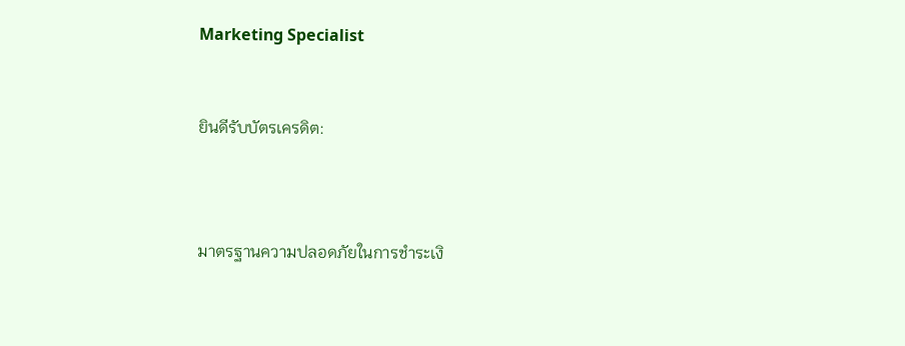Marketing Specialist


ยินดีรับบัตรเครดิต:



มาตรฐานความปลอดภัยในการชำระเงิ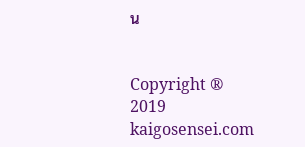น


Copyright ® 2019 kaigosensei.com